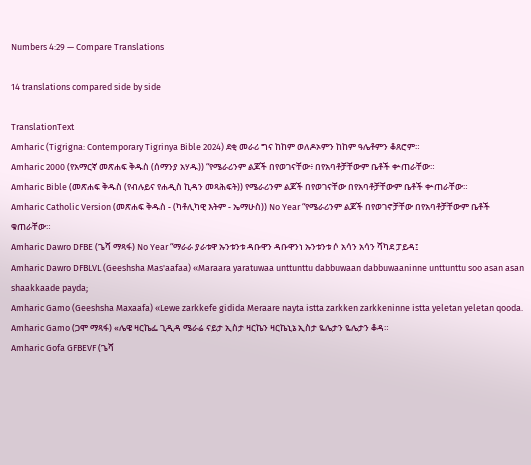Numbers 4:29 — Compare Translations

14 translations compared side by side

TranslationText
Amharic (Tigrigna: Contemporary Tigrinya Bible 2024) ደቂ መራሪ ግና ከከም ወለዶኦምን ከከም ዓሌቶምን ቆጸሮም።
Amharic 2000 (የአማርኛ መጽሐፍ ቅዱስ (ሰማንያ አሃዱ)) “የሜራሪንም ልጆች በየወገናቸው፥ በየአባቶቻቸውም ቤቶች ቍጠራቸው።
Amharic Bible (መጽሐፍ ቅዱስ (የብሉይና የሐዲስ ኪዳን መጻሕፍት)) የሜራሪንም ልጆች በየወገናቸው በየአባቶቻቸውም ቤቶች ቍጠራቸው።
Amharic Catholic Version (መጽሐፍ ቅዱስ - (ካቶሊካዊ እትም - ኤማሁስ)) No Year “የሜራሪንም ልጆች በየወገኖቻቸው በየአባቶቻቸውም ቤቶች ቁጠራቸው።
Amharic Dawro DFBE (ጌሻ ማጻፋ) No Year “ማራራ ያራቱዋ ኡንቱንቱ ዳቡዋን ዳቡዋንነ ኡንቱንቱ ሶ አሳን አሳን ሻካደ ፓይዳ፤
Amharic Dawro DFBLVL (Geeshsha Mas'aafaa) «Maraara yaratuwaa unttunttu dabbuwaan dabbuwaaninne unttunttu soo asan asan shaakkaade payda;
Amharic Gamo (Geeshsha Maxaafa) «Lewe zarkkefe gidida Meraare nayta istta zarkken zarkkeninne istta yeletan yeletan qooda.
Amharic Gamo (ጋሞ ማጻፋ) «ሌዌ ዛርኬፌ ጊዲዳ ሜራሬ ናይታ ኢስታ ዛርኬን ዛርኬኒኔ ኢስታ ዬሌታን ዬሌታን ቆዳ።
Amharic Gofa GFBEVF (ጌሻ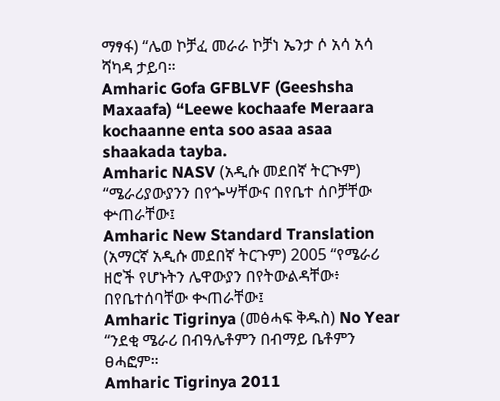ማፃፋ) “ሌወ ኮቻፈ መራራ ኮቻነ ኤንታ ሶ አሳ አሳ ሻካዳ ታይባ።
Amharic Gofa GFBLVF (Geeshsha Maxaafa) “Leewe kochaafe Meraara kochaanne enta soo asaa asaa shaakada tayba.
Amharic NASV (አዲሱ መደበኛ ትርጒም) “ሜራሪያውያንን በየጐሣቸውና በየቤተ ሰቦቻቸው ቍጠራቸው፤
Amharic New Standard Translation (አማርኛ አዲሱ መደበኛ ትርጉም) 2005 “የሜራሪ ዘሮች የሆኑትን ሌዋውያን በየትውልዳቸው፥ በየቤተሰባቸው ቊጠራቸው፤
Amharic Tigrinya (መፅሓፍ ቅዱስ) No Year “ንደቂ ሜራሪ በብዓሌቶምን በብማይ ቤቶምን ፀሓፎም።
Amharic Tigrinya 2011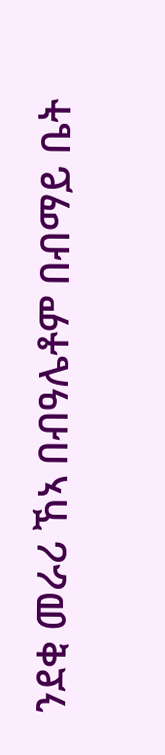ንደቂ መራሪ ኸኣ በብዓሌቶም በብማይ ቤት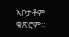ኣቦታቶም ቁጽሮም።